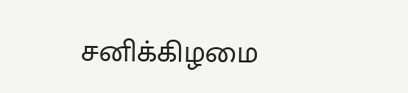சனிக்கிழமை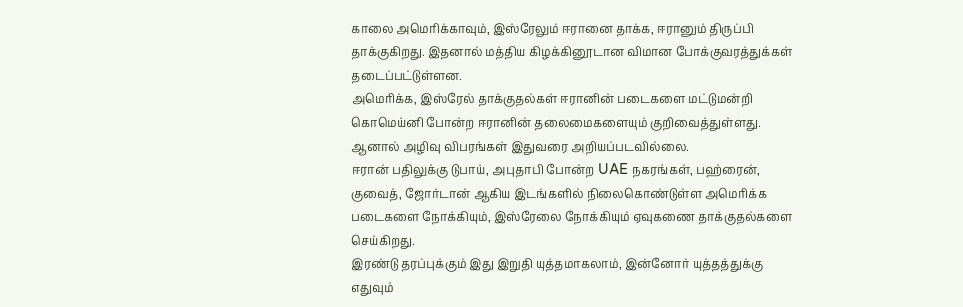காலை அமெரிக்காவும், இஸ்ரேலும் ஈரானை தாக்க, ஈரானும் திருப்பி தாக்குகிறது. இதனால் மத்திய கிழக்கினூடான விமான போக்குவரத்துக்கள் தடைப்பட்டுள்ளன.
அமெரிக்க, இஸ்ரேல் தாக்குதல்கள் ஈரானின் படைகளை மட்டுமன்றி கொமெய்னி போன்ற ஈரானின் தலைமைகளையும் குறிவைத்துள்ளது. ஆனால் அழிவு விபரங்கள் இதுவரை அறியப்படவில்லை.
ஈரான் பதிலுக்கு டுபாய், அபுதாபி போன்ற UAE நகரங்கள், பஹ்ரைன், குவைத், ஜோர்டான் ஆகிய இடங்களில் நிலைகொண்டுள்ள அமெரிக்க படைகளை நோக்கியும், இஸ்ரேலை நோக்கியும் ஏவுகணை தாக்குதல்களை செய்கிறது.
இரண்டு தரப்புக்கும் இது இறுதி யுத்தமாகலாம், இன்னோர் யுத்தத்துக்கு எதுவும்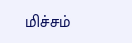மிச்சம்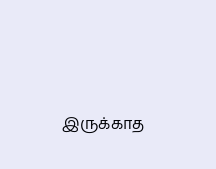இருக்காத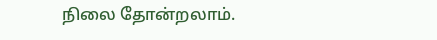நிலை தோன்றலாம்.